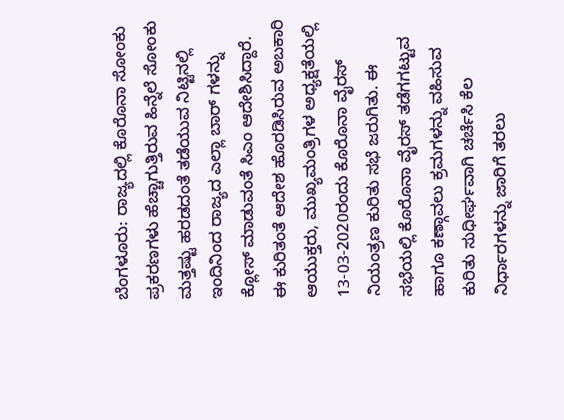ಬೆಂಗಳೂರು: ರಾಜ್ಯದಲ್ಲಿ ಕೊರೊನಾ ಸೋಂಕು ಪ್ರಕರಣಗಳು ಹೆಚ್ಚಾಗುತ್ತಿರುವ ಹಿನ್ನೆಲೆ ಸೋಂಕು ಮತ್ತಷ್ಟು ಹರಡದಂತೆ ತಡೆಯುವ ನಿಟ್ಟಿನಲ್ಲಿ ಇಂದಿನಿಂದ ರಾಜ್ಯದ ಎಲ್ಲಾ ಬಾರ್ ಗಳನ್ನು ಕ್ಲೋಸ್ ಮಾಡುವಂತೆ ಸಿಎಂ ಆದೇಶಿಸಿದ್ದಾರೆ.
ಈ ಕುರಿತಂತೆ ಆದೇಶ ಹೊರಡಿಸಿರುವ ಅಬಕಾರಿ ಆಯುಕ್ತರು, ಮುಖ್ಯಮಂತ್ರಿಗಳ ಅಧ್ಯಕ್ಷತೆಯಲ್ಲಿ 13-03-2020ರಂದು ಕೊರೊನಾ ವೈರಸ್ ನಿಯಂತ್ರಣ ಕುರಿತು ಸಭೆ ಜರುಗಿತು. ಈ ಸಭೆಯಲ್ಲಿ ಕೊರೊನಾ ವೈರಸ್ ತಡೆಗಗಟ್ಟುವ ಹಾಗೂ ಕಣ್ಗಾವಲು ಕ್ರಮಗಳನ್ನು ವಹಿಸುವ ಕುರಿತು ಸುಧೀರ್ಘವಾಗಿ ಚರ್ಚೆಸಿ ಕೆಲ ನಿರ್ಧಾರಗಳನ್ನು ಜಾರಿಗೆ ತರಲು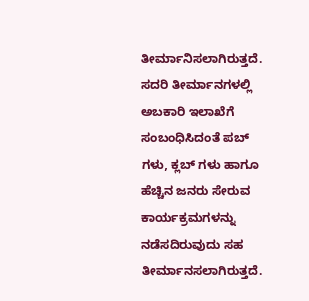ತೀರ್ಮಾನಿಸಲಾಗಿರುತ್ತದೆ.
ಸದರಿ ತೀರ್ಮಾನಗಳಲ್ಲಿ ಅಬಕಾರಿ ಇಲಾಖೆಗೆ ಸಂಬಂಧಿಸಿದಂತೆ ಪಬ್ ಗಳು, ಕ್ಲಬ್ ಗಳು ಹಾಗೂ ಹೆಚ್ಚಿನ ಜನರು ಸೇರುವ ಕಾರ್ಯಕ್ರಮಗಳನ್ನು ನಡೆಸದಿರುವುದು ಸಹ ತೀರ್ಮಾನಸಲಾಗಿರುತ್ತದೆ.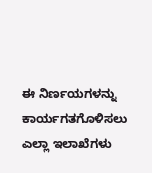ಈ ನಿರ್ಣಯಗಳನ್ನು ಕಾರ್ಯಗತಗೊಳಿಸಲು ಎಲ್ಲಾ ಇಲಾಖೆಗಳು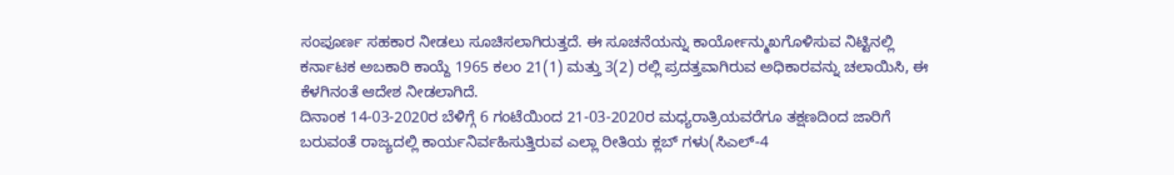ಸಂಪೂರ್ಣ ಸಹಕಾರ ನೀಡಲು ಸೂಚಿಸಲಾಗಿರುತ್ತದೆ. ಈ ಸೂಚನೆಯನ್ನು ಕಾರ್ಯೋನ್ಮುಖಗೊಳಿಸುವ ನಿಟ್ಟಿನಲ್ಲಿ ಕರ್ನಾಟಕ ಅಬಕಾರಿ ಕಾಯ್ದೆ 1965 ಕಲಂ 21(1) ಮತ್ತು 3(2) ರಲ್ಲಿ ಪ್ರದತ್ತವಾಗಿರುವ ಅಧಿಕಾರವನ್ನು ಚಲಾಯಿಸಿ, ಈ ಕೆಳಗಿನಂತೆ ಆದೇಶ ನೀಡಲಾಗಿದೆ.
ದಿನಾಂಕ 14-03-2020ರ ಬೆಳಿಗ್ಗೆ 6 ಗಂಟೆಯಿಂದ 21-03-2020ರ ಮಧ್ಯರಾತ್ರಿಯವರೆಗೂ ತಕ್ಷಣದಿಂದ ಜಾರಿಗೆ ಬರುವಂತೆ ರಾಜ್ಯದಲ್ಲಿ ಕಾರ್ಯನಿರ್ವಹಿಸುತ್ತಿರುವ ಎಲ್ಲಾ ರೀತಿಯ ಕ್ಲಬ್ ಗಳು(ಸಿಎಲ್-4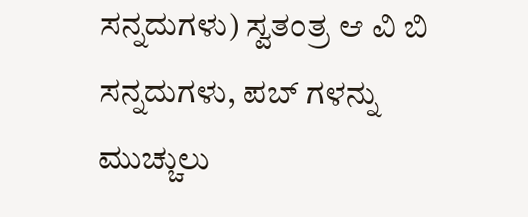ಸನ್ನದುಗಳು) ಸ್ವತಂತ್ರ ಆ ವಿ ಬಿ ಸನ್ನದುಗಳು, ಪಬ್ ಗಳನ್ನು ಮುಚ್ಚುಲು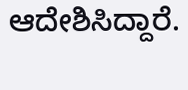ಆದೇಶಿಸಿದ್ದಾರೆ.